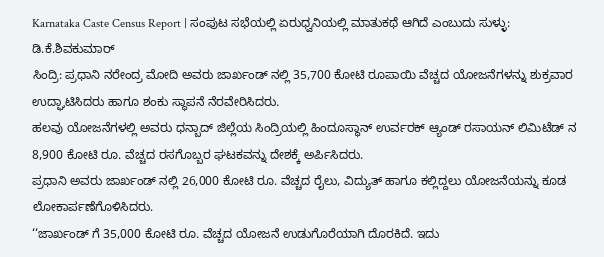Karnataka Caste Census Report | ಸಂಪುಟ ಸಭೆಯಲ್ಲಿ ಏರುಧ್ವನಿಯಲ್ಲಿ ಮಾತುಕಥೆ ಆಗಿದೆ ಎಂಬುದು ಸುಳ್ಳು: ಡಿ.ಕೆ.ಶಿವಕುಮಾರ್
ಸಿಂದ್ರಿ: ಪ್ರಧಾನಿ ನರೇಂದ್ರ ಮೋದಿ ಅವರು ಜಾರ್ಖಂಡ್ ನಲ್ಲಿ 35,700 ಕೋಟಿ ರೂಪಾಯಿ ವೆಚ್ಚದ ಯೋಜನೆಗಳನ್ನು ಶುಕ್ರವಾರ ಉದ್ಘಾಟಿಸಿದರು ಹಾಗೂ ಶಂಕು ಸ್ಥಾಪನೆ ನೆರವೇರಿಸಿದರು.
ಹಲವು ಯೋಜನೆಗಳಲ್ಲಿ ಅವರು ಧನ್ಬಾದ್ ಜಿಲ್ಲೆಯ ಸಿಂದ್ರಿಯಲ್ಲಿ ಹಿಂದೂಸ್ಥಾನ್ ಉರ್ವರಕ್ ಆ್ಯಂಡ್ ರಸಾಯನ್ ಲಿಮಿಟೆಡ್ ನ 8,900 ಕೋಟಿ ರೂ. ವೆಚ್ಚದ ರಸಗೊಬ್ಬರ ಘಟಕವನ್ನು ದೇಶಕ್ಕೆ ಅರ್ಪಿಸಿದರು.
ಪ್ರಧಾನಿ ಅವರು ಜಾರ್ಖಂಡ್ ನಲ್ಲಿ 26,000 ಕೋಟಿ ರೂ. ವೆಚ್ಚದ ರೈಲು, ವಿದ್ಯುತ್ ಹಾಗೂ ಕಲ್ಲಿದ್ದಲು ಯೋಜನೆಯನ್ನು ಕೂಡ ಲೋಕಾರ್ಪಣೆಗೊಳಿಸಿದರು.
‘‘ಜಾರ್ಖಂಡ್ ಗೆ 35,000 ಕೋಟಿ ರೂ. ವೆಚ್ಚದ ಯೋಜನೆ ಉಡುಗೊರೆಯಾಗಿ ದೊರಕಿದೆ. ಇದು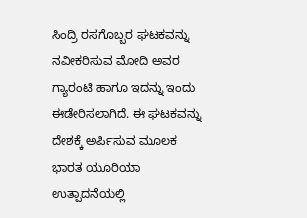ಸಿಂದ್ರಿ ರಸಗೊಬ್ಬರ ಘಟಕವನ್ನು ನವೀಕರಿಸುವ ಮೋದಿ ಅವರ ಗ್ಯಾರಂಟಿ ಹಾಗೂ ಇದನ್ನು ಇಂದು ಈಡೇರಿಸಲಾಗಿದೆ. ಈ ಘಟಕವನ್ನು ದೇಶಕ್ಕೆ ಅರ್ಪಿಸುವ ಮೂಲಕ ಭಾರತ ಯೂರಿಯಾ ಉತ್ಪಾದನೆಯಲ್ಲಿ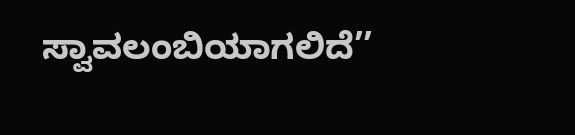ಸ್ವಾವಲಂಬಿಯಾಗಲಿದೆ’’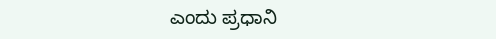ಎಂದು ಪ್ರಧಾನಿ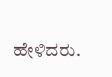ಹೇಳಿದರು.